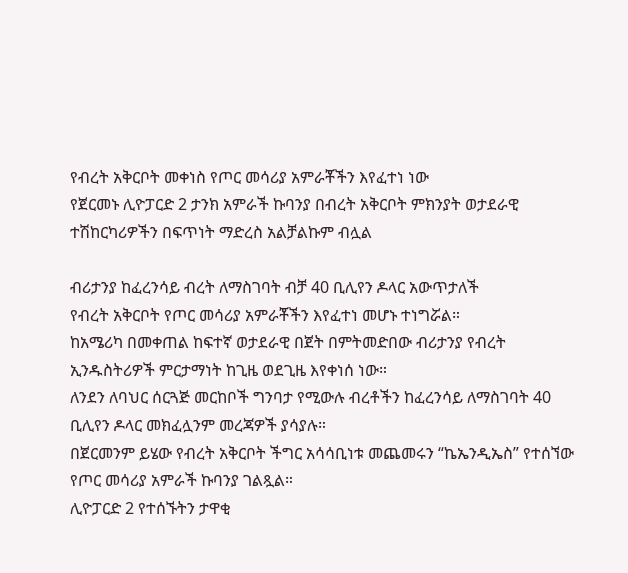የብረት አቅርቦት መቀነስ የጦር መሳሪያ አምራቾችን እየፈተነ ነው
የጀርመኑ ሊዮፓርድ 2 ታንክ አምራች ኩባንያ በብረት አቅርቦት ምክንያት ወታደራዊ ተሽከርካሪዎችን በፍጥነት ማድረስ አልቻልኩም ብሏል

ብሪታንያ ከፈረንሳይ ብረት ለማስገባት ብቻ 40 ቢሊየን ዶላር አውጥታለች
የብረት አቅርቦት የጦር መሳሪያ አምራቾችን እየፈተነ መሆኑ ተነግሯል።
ከአሜሪካ በመቀጠል ከፍተኛ ወታደራዊ በጀት በምትመድበው ብሪታንያ የብረት ኢንዱስትሪዎች ምርታማነት ከጊዜ ወደጊዜ እየቀነሰ ነው።
ለንደን ለባህር ሰርጓጅ መርከቦች ግንባታ የሚውሉ ብረቶችን ከፈረንሳይ ለማስገባት 40 ቢሊየን ዶላር መክፈሏንም መረጃዎች ያሳያሉ።
በጀርመንም ይሄው የብረት አቅርቦት ችግር አሳሳቢነቱ መጨመሩን “ኬኤንዲኤስ” የተሰኘው የጦር መሳሪያ አምራች ኩባንያ ገልጿል።
ሊዮፓርድ 2 የተሰኙትን ታዋቂ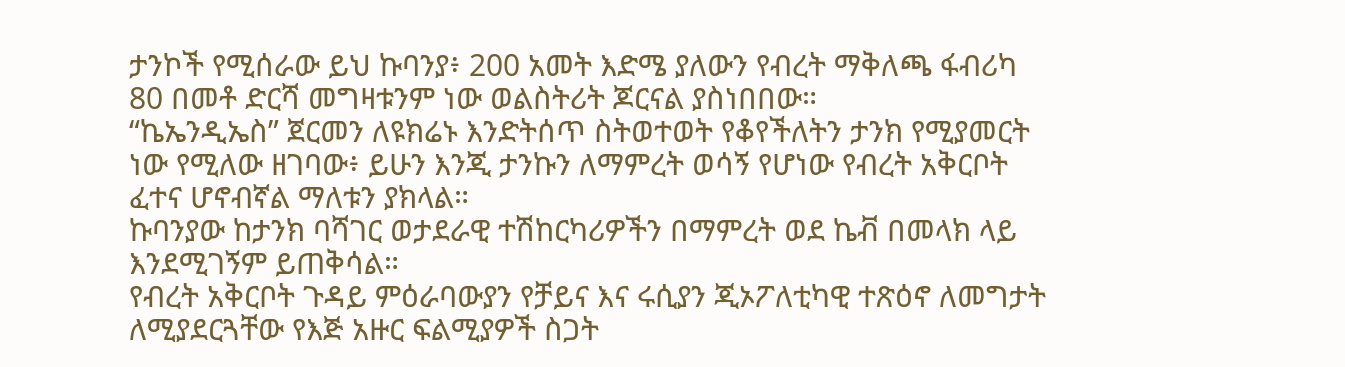ታንኮች የሚሰራው ይህ ኩባንያ፥ 200 አመት እድሜ ያለውን የብረት ማቅለጫ ፋብሪካ 80 በመቶ ድርሻ መግዛቱንም ነው ወልስትሪት ጆርናል ያስነበበው።
“ኬኤንዲኤስ” ጀርመን ለዩክሬኑ እንድትሰጥ ስትወተወት የቆየችለትን ታንክ የሚያመርት ነው የሚለው ዘገባው፥ ይሁን እንጂ ታንኩን ለማምረት ወሳኝ የሆነው የብረት አቅርቦት ፈተና ሆኖብኛል ማለቱን ያክላል።
ኩባንያው ከታንክ ባሻገር ወታደራዊ ተሽከርካሪዎችን በማምረት ወደ ኬቭ በመላክ ላይ እንደሚገኝም ይጠቅሳል።
የብረት አቅርቦት ጉዳይ ምዕራባውያን የቻይና እና ሩሲያን ጂኦፖለቲካዊ ተጽዕኖ ለመግታት ለሚያደርጓቸው የእጅ አዙር ፍልሚያዎች ስጋት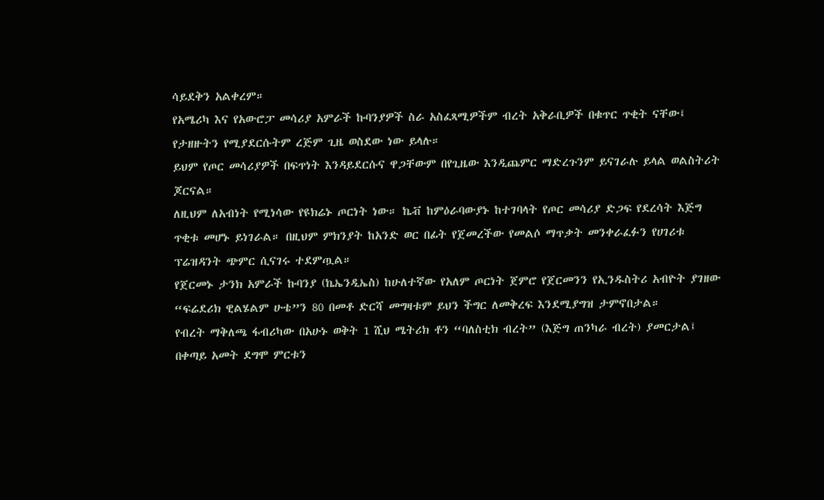ሳይደቅን አልቀረም።
የአሜሪካ እና የአውሮፓ መሳሪያ አምራች ኩባንያዎች ስራ አስፈጻሚዎችም ብረት አቅራቢዎች በቁጥር ጥቂት ናቸው፤ የታዘዙትን የሚያደርሱትም ረጅም ጊዜ ወስደው ነው ይላሉ።
ይህም የጦር መሳሪያዎች በፍጥነት እንዳይደርሱና ዋጋቸውም በየጊዜው እንዲጨምር ማድረጉንም ይናገራሉ ይላል ወልስትሪት ጆርናል።
ለዚህም ለአብነት የሚነሳው የዩክሬኑ ጦርነት ነው። ኬቭ ከምዕራባውያኑ ከተገባላት የጦር መሳሪያ ድጋፍ የደረሳት እጅግ ጥቂቱ መሆኑ ይነገራል። በዚህም ምክንያት ከአንድ ወር በፊት የጀመረችው የመልሶ ማጥቃት መንቀራፈፉን የሀገሪቱ ፕሬዝዳንት ጭምር ሲናገሩ ተደምጧል።
የጀርመኑ ታንክ አምራች ኩባንያ (ኬኤንዲኤስ) ከሁለተኛው የአለም ጦርነት ጀምሮ የጀርመንን የኢንዱስትሪ አብዮት ያገዘው “ፍሬደሪክ ዊልሄልም ሁቴ”ን 80 በመቶ ድርሻ መግዛቱም ይህን ችግር ለመቅረፍ እንደሚያግዝ ታምኖበታል።
የብረት ማቅለጫ ፋብሪካው በአሁኑ ወቅት 1 ሺህ ሜትሪክ ቶን “ባለስቲክ ብረት” (እጅግ ጠንካራ ብረት) ያመርታል፤ በቀጣይ አመት ደግሞ ምርቱን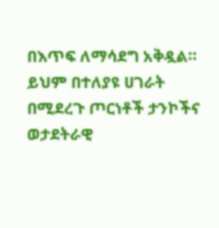በእጥፍ ለማሳደግ አቅዷል።
ይህም በተለያዩ ሀገራት በሚደረጉ ጦርነቶች ታንኮችና ወታደትራዊ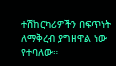ተሽከርካሪዎችን በፍጥነት ለማቅረብ ያግዘዋል ነው የተባለው።